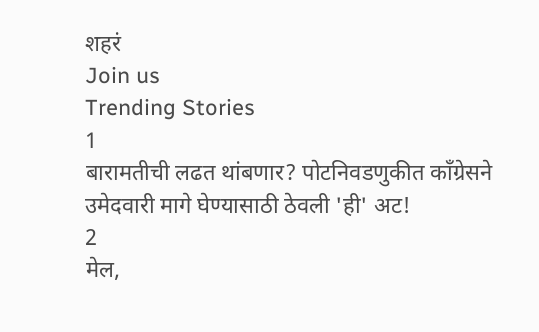शहरं
Join us
Trending Stories
1
बारामतीची लढत थांबणार? पोटनिवडणुकीत काँग्रेसने उमेदवारी मागे घेण्यासाठी ठेवली 'ही' अट!
2
मेल,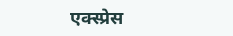एक्स्प्रेस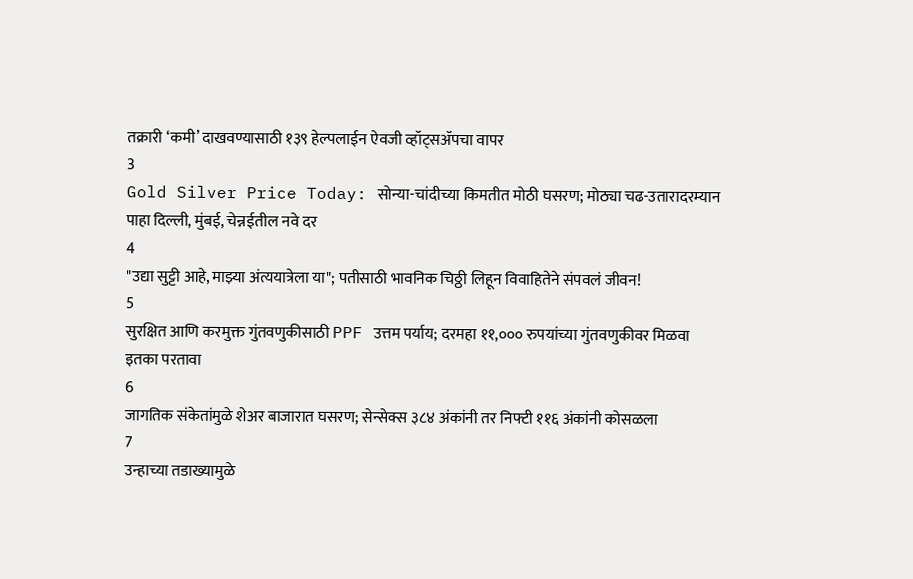तक्रारी ‘कमी’ दाखवण्यासाठी १३९ हेल्पलाईन ऐवजी व्हॉट्सॲपचा वापर
3
Gold Silver Price Today: सोन्या-चांदीच्या किमतीत मोठी घसरण; मोठ्या चढ-उतारादरम्यान पाहा दिल्ली, मुंबई, चेन्नईतील नवे दर
4
"उद्या सुट्टी आहे, माझ्या अंत्ययात्रेला या"; पतीसाठी भावनिक चिठ्ठी लिहून विवाहितेने संपवलं जीवन!
5
सुरक्षित आणि करमुक्त गुंतवणुकीसाठी PPF उत्तम पर्याय; दरमहा ११,००० रुपयांच्या गुंतवणुकीवर मिळवा इतका परतावा
6
जागतिक संकेतांमुळे शेअर बाजारात घसरण; सेन्सेक्स ३८४ अंकांनी तर निफ्टी ११६ अंकांनी कोसळला
7
उन्हाच्या तडाख्यामुळे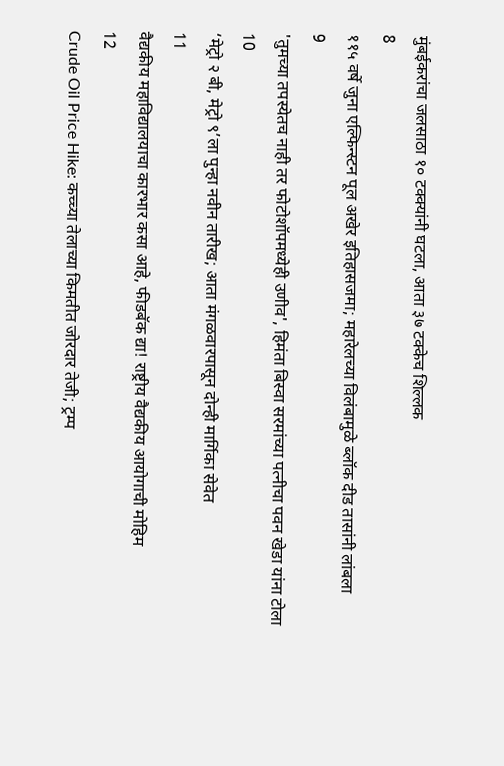मुंबईकरांचा जलसाठा १० टक्क्यांनी घटला, आता ३७ टक्केच शिल्लक
8
११५ वर्षे जुना एल्फिन्स्टन पूल अखेर इतिहासजमा; महारेलच्या विलंबामुळे ब्लॉक दीड तासांनी लांबला
9
'तुमच्या तपस्येतच नाही तर फोटोशॉपमध्येही उणीव', हिमंता बिस्वा सरमांच्या पत्नीचा पवन खेडा यांना टोला
10
‘मेट्रो २ बी, मेट्रो ९’ला पुन्हा नवीन तारीख; आता मंगळवारपासून दोन्ही मार्गिका सेवेत
11
वैद्यकीय महाविद्यालयाचा कारभार कसा आहे, फीडबॅक द्या! राष्ट्रीय वैद्यकीय आयोगाची मोहिम
12
Crude Oil Price Hike: कच्च्या तेलाच्या किमतीत जोरदार तेजी; ट्रम्प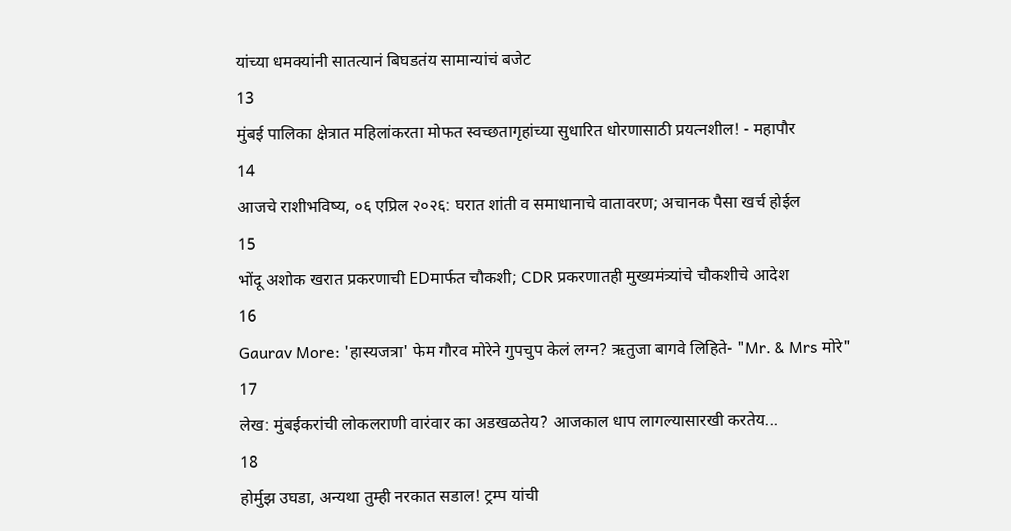यांच्या धमक्यांनी सातत्यानं बिघडतंय सामान्यांचं बजेट
13
मुंबई पालिका क्षेत्रात महिलांकरता मोफत स्वच्छतागृहांच्या सुधारित धोरणासाठी प्रयत्नशील! - महापौर
14
आजचे राशीभविष्य, ०६ एप्रिल २०२६: घरात शांती व समाधानाचे वातावरण; अचानक पैसा खर्च होईल
15
भोंदू अशोक खरात प्रकरणाची EDमार्फत चौकशी; CDR प्रकरणातही मुख्यमंत्र्यांचे चौकशीचे आदेश
16
Gaurav More: 'हास्यजत्रा' फेम गौरव मोरेने गुपचुप केलं लग्न? ऋतुजा बागवे लिहिते- "Mr. & Mrs मोरे"
17
लेख: मुंबईकरांची लोकलराणी वारंवार का अडखळतेय? आजकाल धाप लागल्यासारखी करतेय...
18
होर्मुझ उघडा, अन्यथा तुम्ही नरकात सडाल! ट्रम्प यांची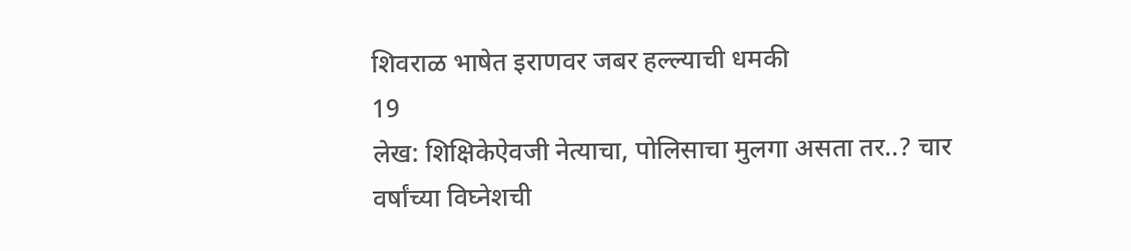शिवराळ भाषेत इराणवर जबर हल्ल्याची धमकी
19
लेख: शिक्षिकेऐवजी नेत्याचा, पोलिसाचा मुलगा असता तर..? चार वर्षांच्या विघ्नेशची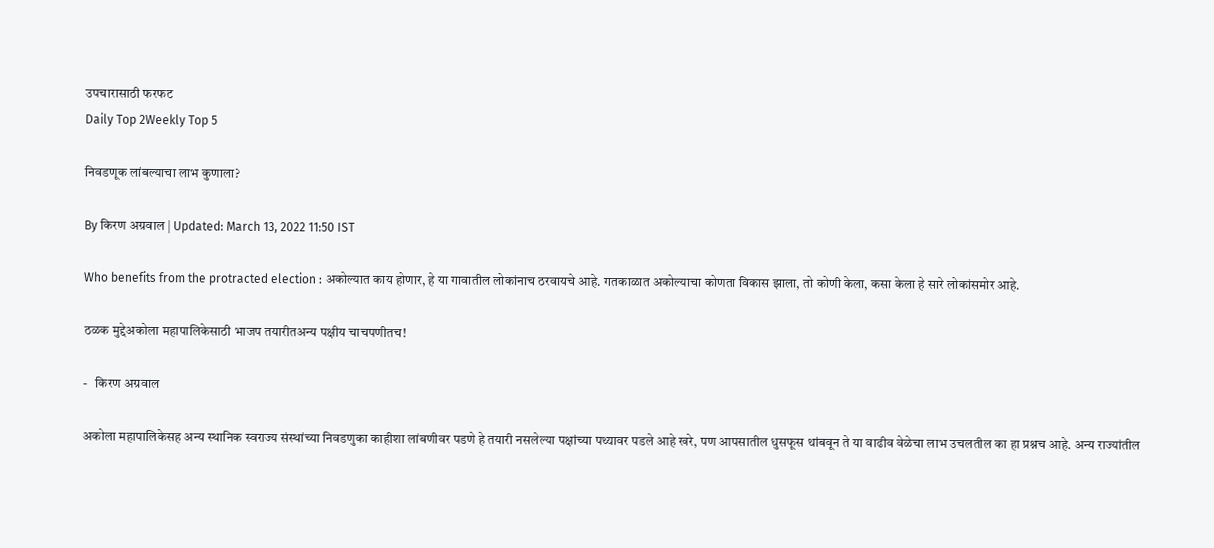उपचारासाठी फरफट
Daily Top 2Weekly Top 5

निवडणूक लांबल्याचा लाभ कुणाला?

By किरण अग्रवाल | Updated: March 13, 2022 11:50 IST

Who benefits from the protracted election : अकोल्यात काय होणार, हे या गावातील लोकांनाच ठरवायचे आहे. गतकाळात अकोल्याचा कोणता विकास झाला, तो कोणी केला, कसा केला हे सारे लोकांसमोर आहे.

ठळक मुद्देअकोला महापालिकेसाठी भाजप तयारीतअन्य पक्षीय चाचपणीतच!

-   किरण अग्रवाल

अकोला महापालिकेसह अन्य स्थानिक स्वराज्य संस्थांच्या निवडणुका काहीशा लांबणीवर पडणे हे तयारी नसलेल्या पक्षांच्या पथ्यावर पडले आहे खरे, पण आपसातील धुसफूस थांबवून ते या वाढीव वेळेचा लाभ उचलतील का हा प्रश्नच आहे. अन्य राज्यांतील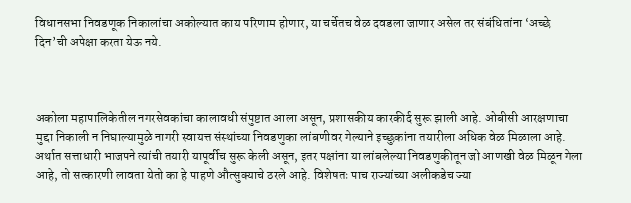विधानसभा निवडणूक निकालांचा अकोल्यात काय परिणाम होणार, या चर्चेतच वेळ दवडला जाणार असेल तर संबंधितांना ‘अच्छे दिन’ची अपेक्षा करता येऊ नये.



अकोला महापालिकेतील नगरसेवकांचा कालावधी संपुष्टात आला असून, प्रशासकीय कारकीर्द सुरू झाली आहे. ओबीसी आरक्षणाचा मुद्दा निकाली न निघाल्यामुळे नागरी स्वायत्त संस्थांच्या निवडणुका लांबणीवर गेल्याने इच्छुकांना तयारीला अधिक वेळ मिळाला आहे. अर्थात सत्ताधारी भाजपने त्यांची तयारी यापूर्वीच सुरू केली असून, इतर पक्षांना या लांबलेल्या निवडणुकीतून जो आणखी वेळ मिळून गेला आहे, तो सत्कारणी लावता येतो का हे पाहणे औत्सुक्याचे ठरले आहे. विशेषतः पाच राज्यांच्या अलीकडेच ज्या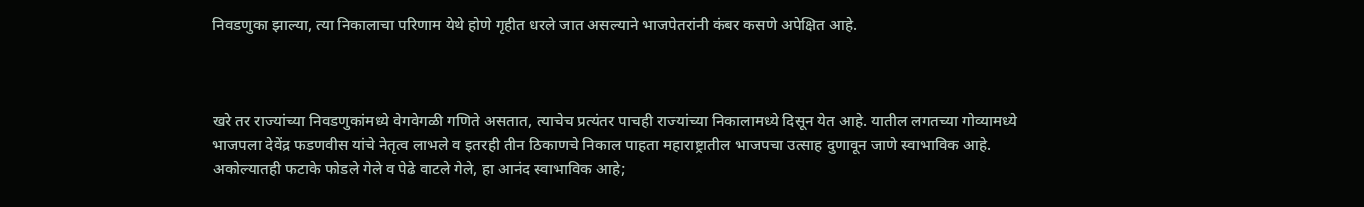निवडणुका झाल्या, त्या निकालाचा परिणाम येथे होणे गृहीत धरले जात असल्याने भाजपेतरांनी कंबर कसणे अपेक्षित आहे.



खरे तर राज्यांच्या निवडणुकांमध्ये वेगवेगळी गणिते असतात, त्याचेच प्रत्यंतर पाचही राज्यांच्या निकालामध्ये दिसून येत आहे. यातील लगतच्या गोव्यामध्ये भाजपला देवेंद्र फडणवीस यांचे नेतृत्व लाभले व इतरही तीन ठिकाणचे निकाल पाहता महाराष्ट्रातील भाजपचा उत्साह दुणावून जाणे स्वाभाविक आहे. अकोल्यातही फटाके फोडले गेले व पेढे वाटले गेले, हा आनंद स्वाभाविक आहे;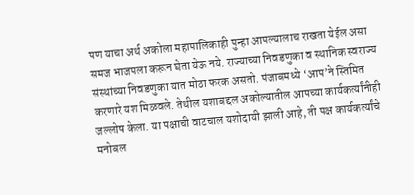पण याचा अर्थ अकोला महापालिकाही पुन्हा आपल्यालाच राखता येईल असा समज भाजपला करून घेता येऊ नये. राज्याच्या निवडणुका व स्थानिक स्वराज्य संस्थांच्या निवडणुका यात मोठा फरक असतो. पंजाबमध्ये ‘आप’ने स्तिमित करणारे यश मिळवले. तेथील यशाबद्दल अकोल्यातील आपच्या कार्यकर्त्यांनीही जल्लोष केला. या पक्षाची वाटचाल यशोदायी झाली आहे, ती पक्ष कार्यकर्त्यांचे मनोबल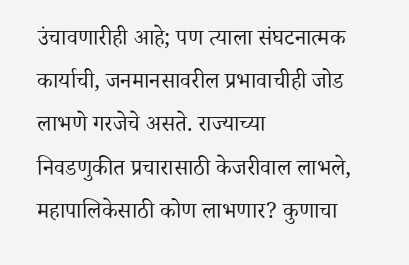उंचावणारीही आहे; पण त्याला संघटनात्मक कार्याची, जनमानसावरील प्रभावाचीही जोड लाभणे गरजेचे असते. राज्याच्या निवडणुकीत प्रचारासाठी केजरीवाल लाभले, महापालिकेसाठी कोण लाभणार? कुणाचा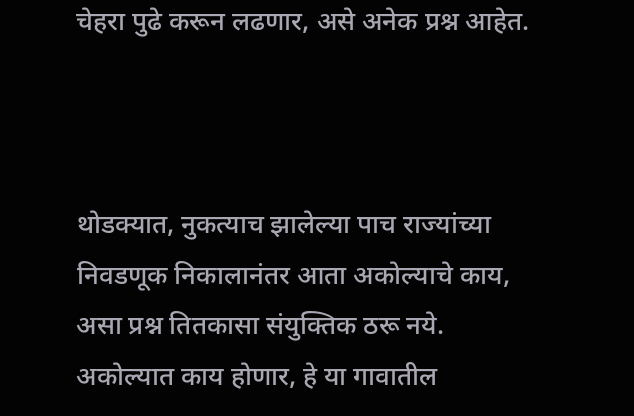चेहरा पुढे करून लढणार, असे अनेक प्रश्न आहेत.



थोडक्यात, नुकत्याच झालेल्या पाच राज्यांच्या निवडणूक निकालानंतर आता अकोल्याचे काय, असा प्रश्न तितकासा संयुक्तिक ठरू नये. अकोल्यात काय होणार, हे या गावातील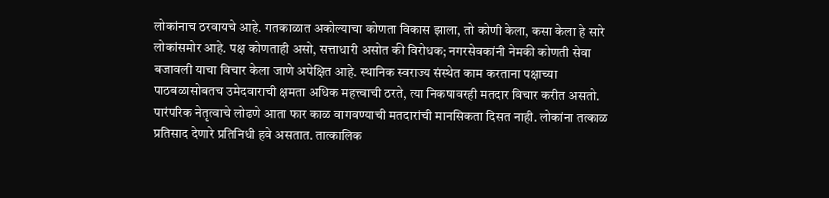लोकांनाच ठरवायचे आहे. गतकाळात अकोल्याचा कोणता विकास झाला, तो कोणी केला, कसा केला हे सारे लोकांसमोर आहे. पक्ष कोणताही असो, सत्ताधारी असोत की विरोधक; नगरसेवकांनी नेमकी कोणती सेवा बजावली याचा विचार केला जाणे अपेक्षित आहे. स्थानिक स्वराज्य संस्थेत काम करताना पक्षाच्या पाठबळासोबतच उमेदवाराची क्षमता अधिक महत्त्वाची ठरते, त्या निकषावरही मतदार विचार करीत असतो. पारंपरिक नेतृत्वाचे लोढणे आता फार काळ वागवण्याची मतदारांची मानसिकता दिसत नाही. लोकांना तत्काळ प्रतिसाद देणारे प्रतिनिधी हवे असतात. तात्कालिक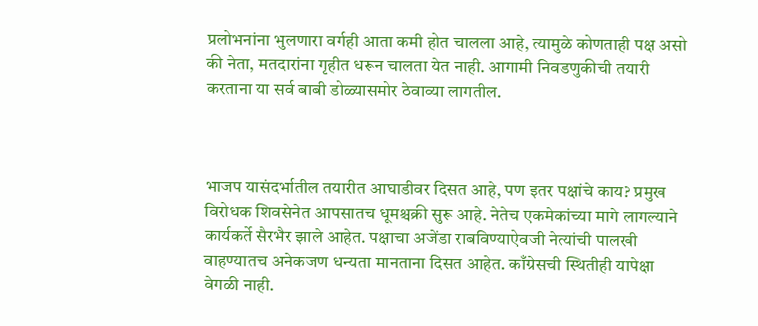प्रलोभनांना भुलणारा वर्गही आता कमी होत चालला आहे, त्यामुळे कोणताही पक्ष असो की नेता, मतदारांना गृहीत धरून चालता येत नाही. आगामी निवडणुकीची तयारी करताना या सर्व बाबी डोळ्यासमोर ठेवाव्या लागतील.



भाजप यासंदर्भातील तयारीत आघाडीवर दिसत आहे, पण इतर पक्षांचे काय? प्रमुख विरोधक शिवसेनेत आपसातच धूमश्चक्री सुरू आहे. नेतेच एकमेकांच्या मागे लागल्याने कार्यकर्ते सैरभैर झाले आहेत. पक्षाचा अजेंडा राबविण्याऐवजी नेत्यांची पालखी वाहण्यातच अनेकजण धन्यता मानताना दिसत आहेत. काँग्रेसची स्थितीही यापेक्षा वेगळी नाही.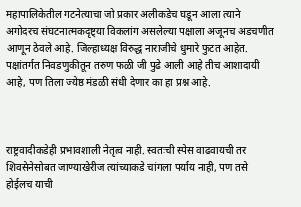महापालिकेतील गटनेत्याचा जो प्रकार अलीकडेच घडून आला त्याने अगोदरच संघटनात्मकदृष्ट्या विकलांग असलेल्या पक्षाला अजूनच अडचणीत आणून ठेवले आहे. जिल्हाध्यक्ष विरुद्ध नाराजीचे धुमारे फुटत आहेत. पक्षांतर्गत निवडणुकीतून तरुण फळी जी पुढे आली आहे तीच आशादायी आहे, पण तिला ज्येष्ठ मंडळी संधी देणार का हा प्रश्न आहे.



राष्ट्रवादीकडेही प्रभावशाली नेतृत्व नाही. स्वतःची स्पेस वाढवायची तर शिवसेनेसोबत जाण्याखेरीज त्यांच्याकडे चांगला पर्याय नाही, पण तसे होईलच याची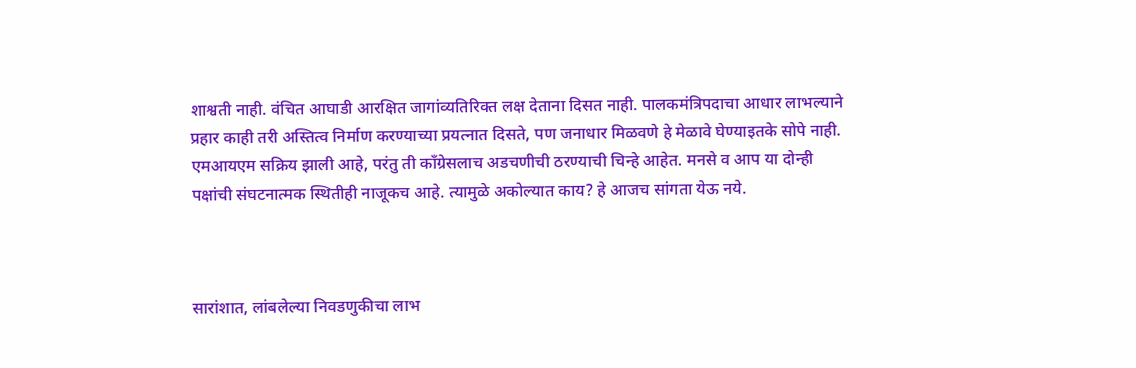शाश्वती नाही. वंचित आघाडी आरक्षित जागांव्यतिरिक्त लक्ष देताना दिसत नाही. पालकमंत्रिपदाचा आधार लाभल्याने प्रहार काही तरी अस्तित्व निर्माण करण्याच्या प्रयत्नात दिसते, पण जनाधार मिळवणे हे मेळावे घेण्याइतके सोपे नाही. एमआयएम सक्रिय झाली आहे, परंतु ती काँग्रेसलाच अडचणीची ठरण्याची चिन्हे आहेत. मनसे व आप या दोन्ही पक्षांची संघटनात्मक स्थितीही नाजूकच आहे. त्यामुळे अकोल्यात काय? हे आजच सांगता येऊ नये.



सारांशात, लांबलेल्या निवडणुकीचा लाभ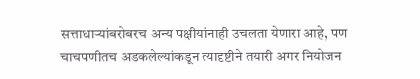सत्ताधाऱ्यांबरोबरच अन्य पक्षीयांनाही उचलता येणारा आहे, पण चाचपणीतच अडकलेल्यांकडून त्यादृष्टीने तयारी अगर नियोजन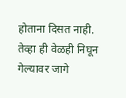होताना दिसत नाही. तेव्हा ही वेळही निघून गेल्यावर जागे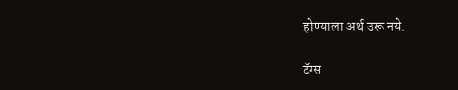होण्याला अर्थ उरू नये.

टॅग्स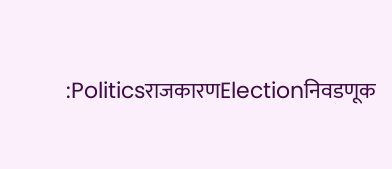:PoliticsराजकारणElectionनिवडणूक